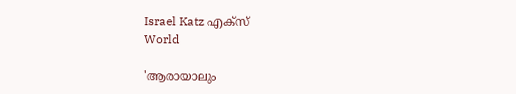Israel Katz എക്സ്
World

'ആരായാലും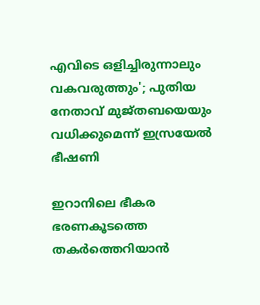എവിടെ ഒളിച്ചിരുന്നാലും വകവരുത്തും'; പുതിയ നേതാവ് മുജ്തബയെയും വധിക്കുമെന്ന് ഇസ്രയേല്‍ ഭീഷണി

ഇറാനിലെ ഭീകര ഭരണകൂടത്തെ തകര്‍ത്തെറിയാന്‍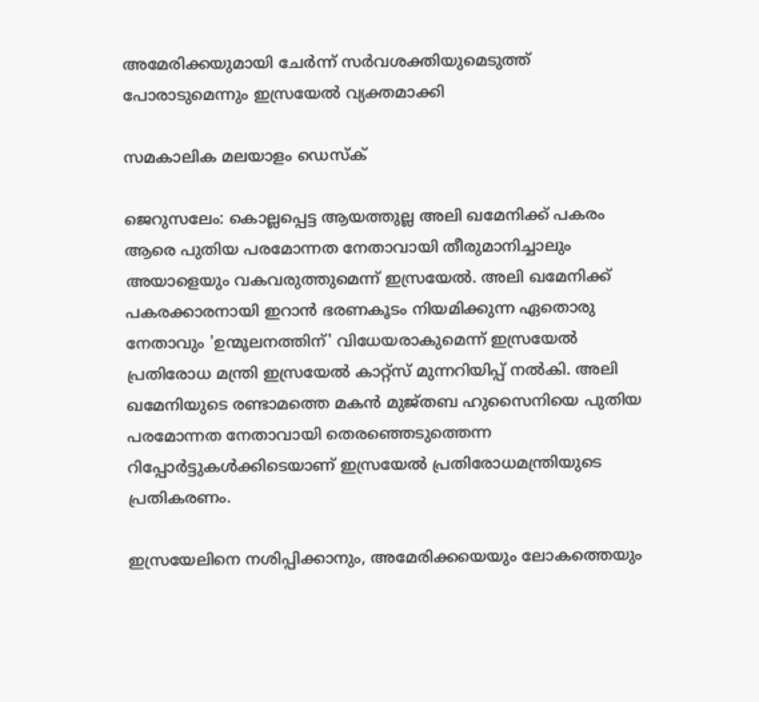അമേരിക്കയുമായി ചേര്‍ന്ന് സര്‍വശക്തിയുമെടുത്ത് പോരാടുമെന്നും ഇസ്രയേല്‍ വ്യക്തമാക്കി

സമകാലിക മലയാളം ഡെസ്ക്

ജെറുസലേം: കൊല്ലപ്പെട്ട ആയത്തുല്ല അലി ഖമേനിക്ക് പകരം ആരെ പുതിയ പരമോന്നത നേതാവായി തീരുമാനിച്ചാലും അയാളെയും വകവരുത്തുമെന്ന് ഇസ്രയേല്‍. അലി ഖമേനിക്ക് പകരക്കാരനായി ഇറാന്‍ ഭരണകൂടം നിയമിക്കുന്ന ഏതൊരു നേതാവും 'ഉന്മൂലനത്തിന്' വിധേയരാകുമെന്ന് ഇസ്രയേല്‍ പ്രതിരോധ മന്ത്രി ഇസ്രയേല്‍ കാറ്റ്സ് മുന്നറിയിപ്പ് നല്‍കി. അലി ഖമേനിയുടെ രണ്ടാമത്തെ മകന്‍ മുജ്തബ ഹുസൈനിയെ പുതിയ പരമോന്നത നേതാവായി തെരഞ്ഞെടുത്തെന്ന റിപ്പോര്‍ട്ടുകള്‍ക്കിടെയാണ് ഇസ്രയേല്‍ പ്രതിരോധമന്ത്രിയുടെ പ്രതികരണം.

ഇസ്രയേലിനെ നശിപ്പിക്കാനും, അമേരിക്കയെയും ലോകത്തെയും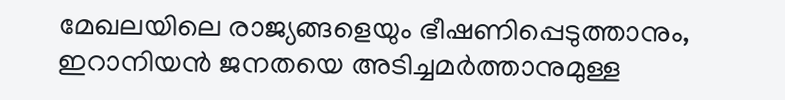മേഖലയിലെ രാജ്യങ്ങളെയും ഭീഷണിപ്പെടുത്താനും, ഇറാനിയന്‍ ജനതയെ അടിച്ചമര്‍ത്താനുമുള്ള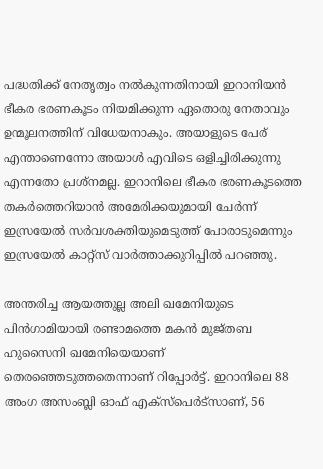പദ്ധതിക്ക് നേതൃത്വം നല്‍കുന്നതിനായി ഇറാനിയന്‍ ഭീകര ഭരണകൂടം നിയമിക്കുന്ന ഏതൊരു നേതാവും ഉന്മൂലനത്തിന് വിധേയനാകും. അയാളുടെ പേര് എന്താണെന്നോ അയാള്‍ എവിടെ ഒളിച്ചിരിക്കുന്നു എന്നതോ പ്രശ്‌നമല്ല. ഇറാനിലെ ഭീകര ഭരണകൂടത്തെ തകര്‍ത്തെറിയാന്‍ അമേരിക്കയുമായി ചേര്‍ന്ന് ഇസ്രയേല്‍ സര്‍വശക്തിയുമെടുത്ത് പോരാടുമെന്നും ഇസ്രയേല്‍ കാറ്റ്‌സ് വാര്‍ത്താക്കുറിപ്പില്‍ പറഞ്ഞു.

അന്തരിച്ച ആയത്തുല്ല അലി ഖമേനിയുടെ പിന്‍ഗാമിയായി രണ്ടാമത്തെ മകന്‍ മുജ്തബ ഹുസൈനി ഖമേനിയെയാണ് തെരഞ്ഞെടുത്തതെന്നാണ് റിപ്പോര്‍ട്ട്. ഇറാനിലെ 88 അംഗ അസംബ്ലി ഓഫ് എക്‌സ്‌പെര്‍ട്‌സാണ്, 56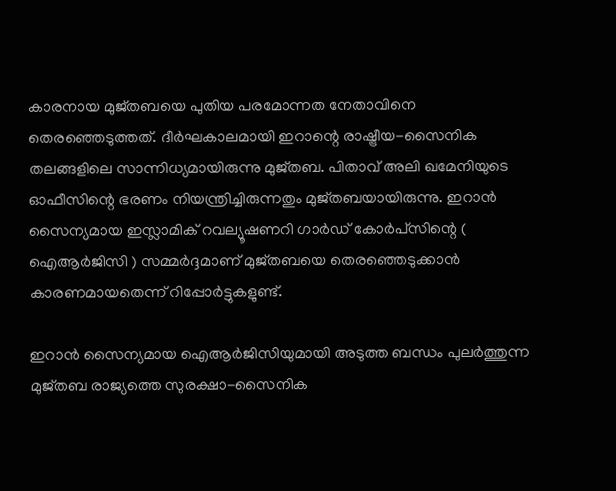കാരനായ മുജ്തബയെ പുതിയ പരമോന്നത നേതാവിനെ തെരഞ്ഞെടുത്തത്. ദീര്‍ഘകാലമായി ഇറാന്റെ രാഷ്ട്രീയ-സൈനിക തലങ്ങളിലെ സാന്നിധ്യമായിരുന്നു മുജ്തബ. പിതാവ് അലി ഖമേനിയുടെ ഓഫീസിന്റെ ഭരണം നിയന്ത്രിച്ചിരുന്നതും മുജ്തബയായിരുന്നു. ഇറാന്‍ സൈന്യമായ ഇസ്ലാമിക് റവല്യൂഷണറി ഗാര്‍ഡ് കോര്‍പ്‌സിന്റെ ( ഐആര്‍ജിസി ) സമ്മര്‍ദ്ദമാണ് മുജ്തബയെ തെരഞ്ഞെടുക്കാന്‍ കാരണമായതെന്ന് റിപ്പോര്‍ട്ടുകളുണ്ട്.

ഇറാന്‍ സൈന്യമായ ഐആര്‍ജിസിയുമായി അടുത്ത ബന്ധം പുലര്‍ത്തുന്ന മുജ്തബ രാജ്യത്തെ സുരക്ഷാ-സൈനിക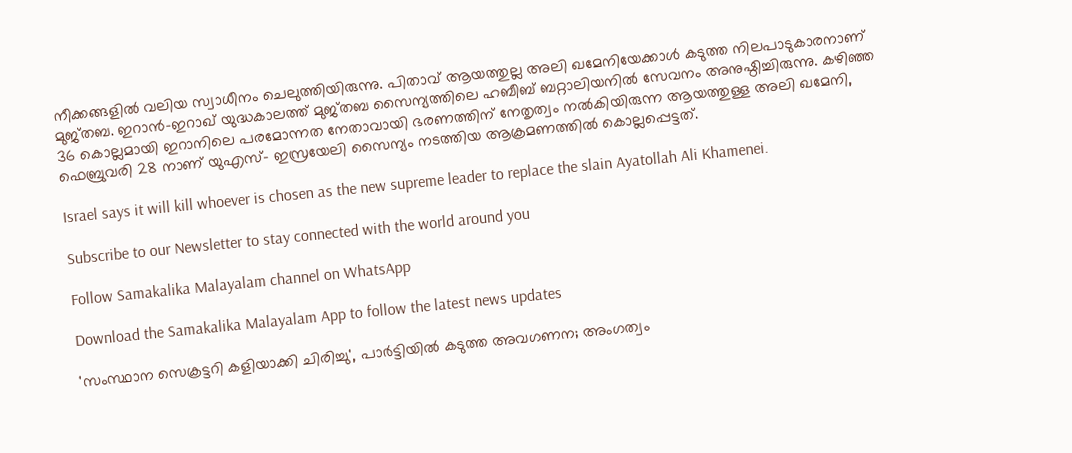നീക്കങ്ങളില്‍ വലിയ സ്വാധീനം ചെലുത്തിയിരുന്നു. പിതാവ് ആയത്തുല്ല അലി ഖമേനിയേക്കാള്‍ കടുത്ത നിലപാടുകാരനാണ് മുജ്തബ. ഇറാന്‍-ഇറാഖ് യുദ്ധകാലത്ത് മുജ്തബ സൈന്യത്തിലെ ഹബീബ് ബറ്റാലിയനില്‍ സേവനം അനുഷ്ഠിച്ചിരുന്നു. കഴിഞ്ഞ 36 കൊല്ലമായി ഇറാനിലെ പരമോന്നത നേതാവായി ഭരണത്തിന് നേതൃത്വം നൽകിയിരുന്ന ആയത്തുള്ള അലി ഖമേനി, ഫെബ്രുവരി 28 നാണ് യുഎസ്- ഇസ്രയേലി സൈന്യം നടത്തിയ ആക്രമണത്തിൽ കൊല്ലപ്പെട്ടത്.

Israel says it will kill whoever is chosen as the new supreme leader to replace the slain Ayatollah Ali Khamenei.

Subscribe to our Newsletter to stay connected with the world around you

Follow Samakalika Malayalam channel on WhatsApp

Download the Samakalika Malayalam App to follow the latest news updates

'സംസ്ഥാന സെക്രട്ടറി കളിയാക്കി ചിരിച്ചു', പാര്‍ട്ടിയില്‍ കടുത്ത അവഗണന; അംഗത്വം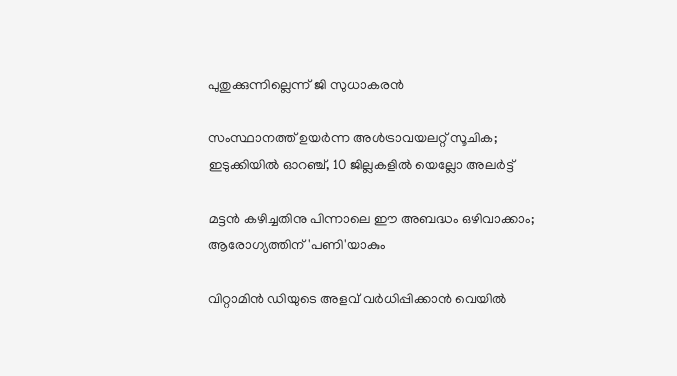പുതുക്കുന്നില്ലെന്ന് ജി സുധാകരന്‍

സംസ്ഥാനത്ത് ഉയര്‍ന്ന അള്‍ട്രാവയലറ്റ് സൂചിക; ഇടുക്കിയില്‍ ഓറഞ്ച്, 10 ജില്ലകളില്‍ യെല്ലോ അലര്‍ട്ട്

മട്ടന്‍ കഴിച്ചതിനു പിന്നാലെ ഈ അബദ്ധം ഒഴിവാക്കാം; ആരോഗ്യത്തിന് 'പണി'യാകും

വിറ്റാമിൻ ഡിയുടെ അളവ് വർധിപ്പിക്കാൻ വെയില്‍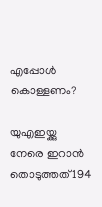എപ്പോൾ കൊള്ളണം?

യുഎഇയ്ക്കു നേരെ ഇറാന്‍ തൊടുത്തത് 194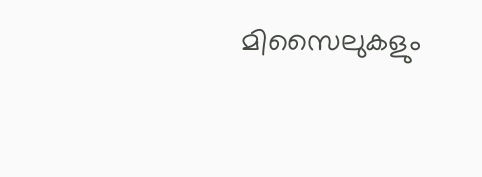മിസൈലുകളും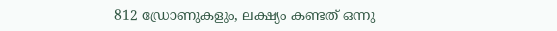812 ഡ്രോണുകളും, ലക്ഷ്യം കണ്ടത് ഒന്നു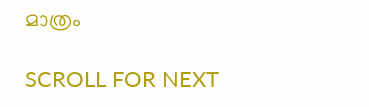മാത്രം

SCROLL FOR NEXT